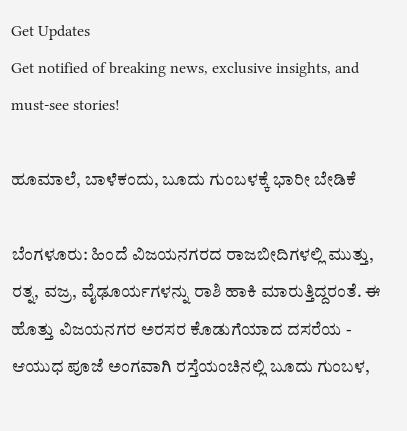Get Updates
Get notified of breaking news, exclusive insights, and must-see stories!

ಹೂಮಾಲೆ, ಬಾಳೆಕಂದು, ಬೂದು ಗುಂಬಳಕ್ಕೆ ಭಾರೀ ಬೇಡಿಕೆ

ಬೆಂಗಳೂರು: ಹಿಂದೆ ವಿಜಯನಗರದ ರಾಜಬೀದಿಗಳಲ್ಲಿ ಮುತ್ತು, ರತ್ನ, ವಜ್ರ, ವೈಢೂರ್ಯಗಳನ್ನು ರಾಶಿ ಹಾಕಿ ಮಾರುತ್ತಿದ್ದರಂತೆ. ಈ ಹೊತ್ತು ವಿಜಯನಗರ ಅರಸರ ಕೊಡುಗೆಯಾದ ದಸರೆಯ - ಆಯುಧ ಪೂಜೆ ಅಂಗವಾಗಿ ರಸ್ತೆಯಂಚಿನಲ್ಲಿ ಬೂದು ಗುಂಬಳ,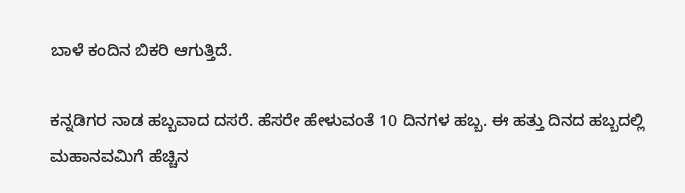ಬಾಳೆ ಕಂದಿನ ಬಿಕರಿ ಆಗುತ್ತಿದೆ.

ಕನ್ನಡಿಗರ ನಾಡ ಹಬ್ಬವಾದ ದಸರೆ. ಹೆಸರೇ ಹೇಳುವಂತೆ 10 ದಿನಗಳ ಹಬ್ಬ. ಈ ಹತ್ತು ದಿನದ ಹಬ್ಬದಲ್ಲಿ ಮಹಾನವಮಿಗೆ ಹೆಚ್ಚಿನ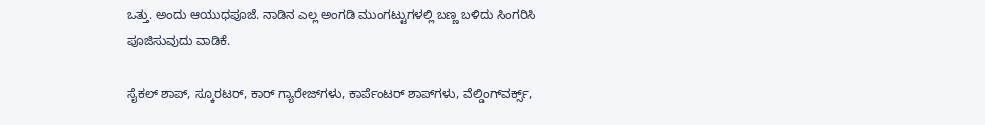ಒತ್ತು. ಅಂದು ಆಯುಧಪೂಜೆ. ನಾಡಿನ ಎಲ್ಲ ಅಂಗಡಿ ಮುಂಗಟ್ಟುಗಳಲ್ಲಿ ಬಣ್ಣ ಬಳಿದು ಸಿಂಗರಿಸಿ ಪೂಜಿಸುವುದು ವಾಡಿಕೆ.

ಸೈಕಲ್‌ ಶಾಪ್‌, ಸ್ಕೂರಟರ್‌, ಕಾರ್‌ ಗ್ಯಾರೇಜ್‌ಗಳು, ಕಾರ್ಪೆಂಟರ್‌ ಶಾಪ್‌ಗಳು, ವೆಲ್ಡಿಂಗ್‌ವರ್ಕ್ಸ್‌,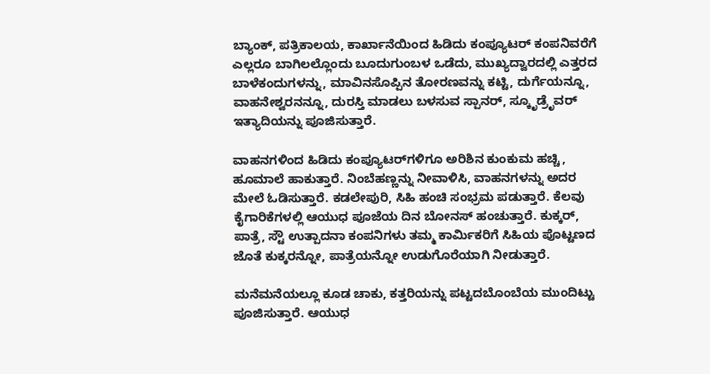ಬ್ಯಾಂಕ್‌, ಪತ್ರಿಕಾಲಯ, ಕಾರ್ಖಾನೆಯಿಂದ ಹಿಡಿದು ಕಂಪ್ಯೂಟರ್‌ ಕಂಪನಿವರೆಗೆ ಎಲ್ಲರೂ ಬಾಗಿಲಲ್ಲೊಂದು ಬೂದುಗುಂಬಳ ಒಡೆದು, ಮುಖ್ಯದ್ವಾರದಲ್ಲಿ ಎತ್ತರದ ಬಾಳೆಕಂದುಗಳನ್ನು, ಮಾವಿನಸೊಪ್ಪಿನ ತೋರಣವನ್ನು ಕಟ್ಟಿ, ದುರ್ಗೆಯನ್ನೂ, ವಾಹನೇಶ್ವರನನ್ನೂ, ದುರಸ್ತಿ ಮಾಡಲು ಬಳಸುವ ಸ್ಪಾನರ್‌, ಸ್ಕೂೃಡ್ರೆೃವರ್‌ ಇತ್ಯಾದಿಯನ್ನು ಪೂಜಿಸುತ್ತಾರೆ.

ವಾಹನಗಳಿಂದ ಹಿಡಿದು ಕಂಪ್ಯೂಟರ್‌ಗಳಿಗೂ ಅರಿಶಿನ ಕುಂಕುಮ ಹಚ್ಚಿ, ಹೂಮಾಲೆ ಹಾಕುತ್ತಾರೆ. ನಿಂಬೆಹಣ್ಣನ್ನು ನೀವಾಳಿಸಿ, ವಾಹನಗಳನ್ನು ಅದರ ಮೇಲೆ ಓಡಿಸುತ್ತಾರೆ. ಕಡಲೇಪುರಿ, ಸಿಹಿ ಹಂಚಿ ಸಂಭ್ರಮ ಪಡುತ್ತಾರೆ. ಕೆಲವು ಕೈಗಾರಿಕೆಗಳಲ್ಲಿ ಆಯುಧ ಪೂಜೆಯ ದಿನ ಬೋನಸ್‌ ಹಂಚುತ್ತಾರೆ. ಕುಕ್ಕರ್‌, ಪಾತ್ರೆ, ಸ್ಟೌ ಉತ್ಪಾದನಾ ಕಂಪನಿಗಳು ತಮ್ಮ ಕಾರ್ಮಿಕರಿಗೆ ಸಿಹಿಯ ಪೊಟ್ಟಣದ ಜೊತೆ ಕುಕ್ಕರನ್ನೋ, ಪಾತ್ರೆಯನ್ನೋ ಉಡುಗೊರೆಯಾಗಿ ನೀಡುತ್ತಾರೆ.

ಮನೆಮನೆಯಲ್ಲೂ ಕೂಡ ಚಾಕು, ಕತ್ತರಿಯನ್ನು ಪಟ್ಟದಬೊಂಬೆಯ ಮುಂದಿಟ್ಟು ಪೂಜಿಸುತ್ತಾರೆ. ಆಯುಧ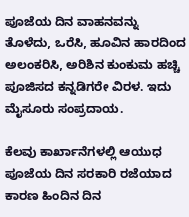ಪೂಜೆಯ ದಿನ ವಾಹನವನ್ನು ತೊಳೆದು, ಒರೆಸಿ, ಹೂವಿನ ಹಾರದಿಂದ ಅಲಂಕರಿಸಿ, ಅರಿಶಿನ ಕುಂಕುಮ ಹಚ್ಚಿ ಪೂಜಿಸದ ಕನ್ನಡಿಗರೇ ವಿರಳ. ಇದು ಮೈಸೂರು ಸಂಪ್ರದಾಯ.

ಕೆಲವು ಕಾರ್ಖಾನೆಗಳಲ್ಲಿ ಆಯುಧ ಪೂಜೆಯ ದಿನ ಸರಕಾರಿ ರಜೆಯಾದ ಕಾರಣ ಹಿಂದಿನ ದಿನ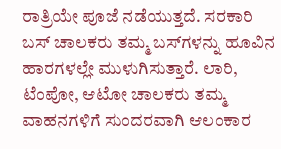ರಾತ್ರಿಯೇ ಪೂಜೆ ನಡೆಯುತ್ತದೆ. ಸರಕಾರಿ ಬಸ್‌ ಚಾಲಕರು ತಮ್ಮ ಬಸ್‌ಗಳನ್ನು ಹೂವಿನ ಹಾರಗಳಲ್ಲೇ ಮುಳುಗಿಸುತ್ತಾರೆ. ಲಾರಿ, ಟೆಂಪೋ, ಆಟೋ ಚಾಲಕರು ತಮ್ಮ ವಾಹನಗಳಿಗೆ ಸುಂದರವಾಗಿ ಆಲಂಕಾರ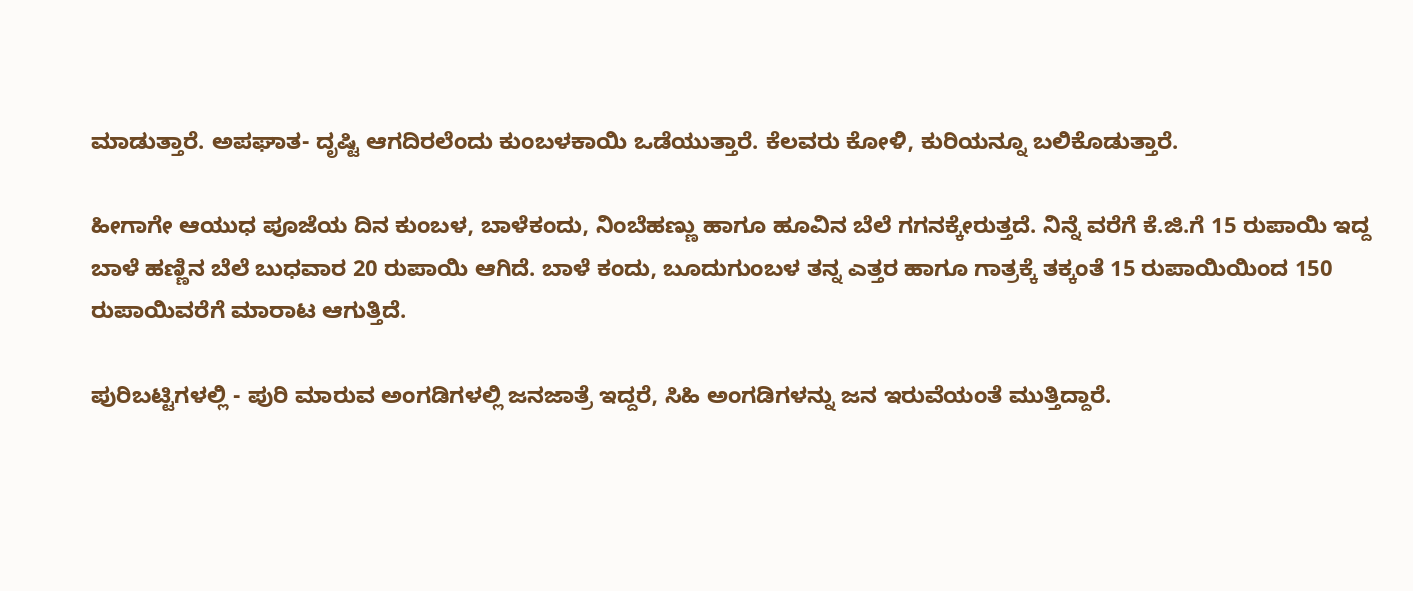ಮಾಡುತ್ತಾರೆ. ಅಪಘಾತ- ದೃಷ್ಟಿ ಆಗದಿರಲೆಂದು ಕುಂಬಳಕಾಯಿ ಒಡೆಯುತ್ತಾರೆ. ಕೆಲವರು ಕೋಳಿ, ಕುರಿಯನ್ನೂ ಬಲಿಕೊಡುತ್ತಾರೆ.

ಹೀಗಾಗೇ ಆಯುಧ ಪೂಜೆಯ ದಿನ ಕುಂಬಳ, ಬಾಳೆಕಂದು, ನಿಂಬೆಹಣ್ಣು ಹಾಗೂ ಹೂವಿನ ಬೆಲೆ ಗಗನಕ್ಕೇರುತ್ತದೆ. ನಿನ್ನೆ ವರೆಗೆ ಕೆ.ಜಿ.ಗೆ 15 ರುಪಾಯಿ ಇದ್ದ ಬಾಳೆ ಹಣ್ಣಿನ ಬೆಲೆ ಬುಧವಾರ 20 ರುಪಾಯಿ ಆಗಿದೆ. ಬಾಳೆ ಕಂದು, ಬೂದುಗುಂಬಳ ತನ್ನ ಎತ್ತರ ಹಾಗೂ ಗಾತ್ರಕ್ಕೆ ತಕ್ಕಂತೆ 15 ರುಪಾಯಿಯಿಂದ 150 ರುಪಾಯಿವರೆಗೆ ಮಾರಾಟ ಆಗುತ್ತಿದೆ.

ಪುರಿಬಟ್ಟಿಗಳಲ್ಲಿ - ಪುರಿ ಮಾರುವ ಅಂಗಡಿಗಳಲ್ಲಿ ಜನಜಾತ್ರೆ ಇದ್ದರೆ, ಸಿಹಿ ಅಂಗಡಿಗಳನ್ನು ಜನ ಇರುವೆಯಂತೆ ಮುತ್ತಿದ್ದಾರೆ.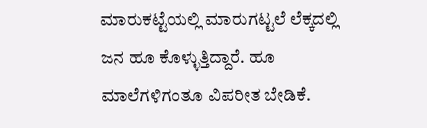ಮಾರುಕಟ್ಟೆಯಲ್ಲಿ ಮಾರುಗಟ್ಟಲೆ ಲೆಕ್ಕದಲ್ಲಿ ಜನ ಹೂ ಕೊಳ್ಳುತ್ತಿದ್ದಾರೆ. ಹೂ ಮಾಲೆಗಳಿಗಂತೂ ವಿಪರೀತ ಬೇಡಿಕೆ.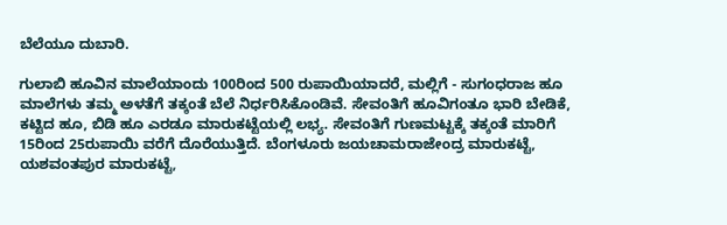ಬೆಲೆಯೂ ದುಬಾರಿ.

ಗುಲಾಬಿ ಹೂವಿನ ಮಾಲೆಯಾಂದು 100ರಿಂದ 500 ರುಪಾಯಿಯಾದರೆ, ಮಲ್ಲಿಗೆ - ಸುಗಂಧರಾಜ ಹೂ ಮಾಲೆಗಳು ತಮ್ಮ ಅಳತೆಗೆ ತಕ್ಕಂತೆ ಬೆಲೆ ನಿರ್ಧರಿಸಿಕೊಂಡಿವೆ. ಸೇವಂತಿಗೆ ಹೂವಿಗಂತೂ ಭಾರಿ ಬೇಡಿಕೆ, ಕಟ್ಟಿದ ಹೂ, ಬಿಡಿ ಹೂ ಎರಡೂ ಮಾರುಕಟ್ಟೆಯಲ್ಲಿ ಲಭ್ಯ. ಸೇವಂತಿಗೆ ಗುಣಮಟ್ಟಕ್ಕೆ ತಕ್ಕಂತೆ ಮಾರಿಗೆ 15ರಿಂದ 25ರುಪಾಯಿ ವರೆಗೆ ದೊರೆಯುತ್ತಿದೆ. ಬೆಂಗಳೂರು ಜಯಚಾಮರಾಜೇಂದ್ರ ಮಾರುಕಟ್ಟೆ, ಯಶವಂತಪುರ ಮಾರುಕಟ್ಟೆ,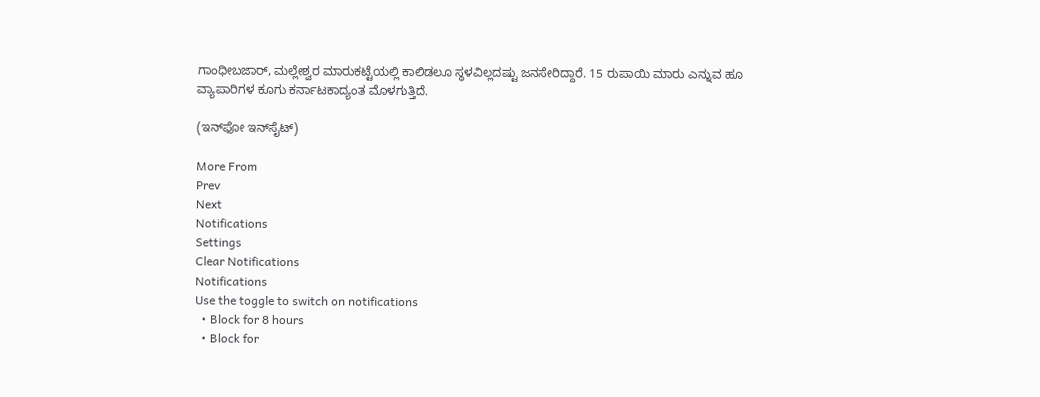ಗಾಂಧೀಬಜಾರ್‌, ಮಲ್ಲೇಶ್ವರ ಮಾರುಕಟ್ಟೆಯಲ್ಲಿ ಕಾಲಿಡಲೂ ಸ್ಥಳವಿಲ್ಲದಷ್ಟು ಜನಸೇರಿದ್ದಾರೆ. 15 ರುಪಾಯಿ ಮಾರು ಎನ್ನುವ ಹೂ ವ್ಯಾಪಾರಿಗಳ ಕೂಗು ಕರ್ನಾಟಕಾದ್ಯಂತ ಮೊಳಗುತ್ತಿದೆ.

(ಇನ್‌ಫೋ ಇನ್‌ಸೈಟ್‌)

More From
Prev
Next
Notifications
Settings
Clear Notifications
Notifications
Use the toggle to switch on notifications
  • Block for 8 hours
  • Block for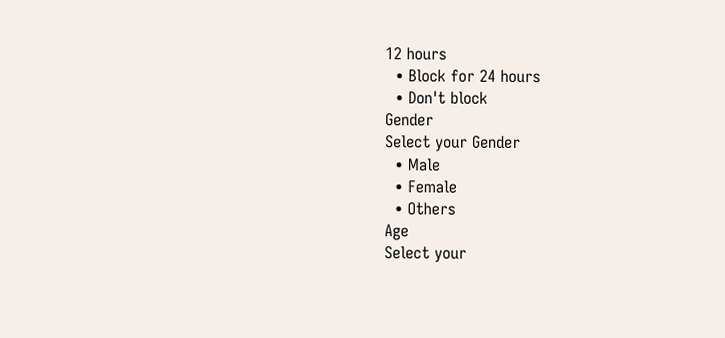12 hours
  • Block for 24 hours
  • Don't block
Gender
Select your Gender
  • Male
  • Female
  • Others
Age
Select your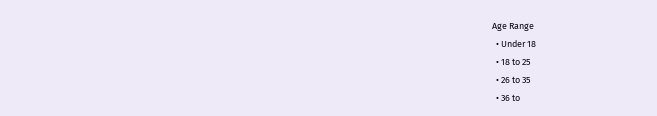Age Range
  • Under 18
  • 18 to 25
  • 26 to 35
  • 36 to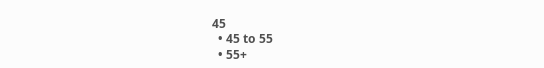45
  • 45 to 55
  • 55+